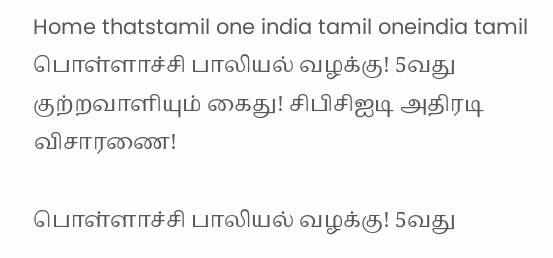Home thatstamil one india tamil oneindia tamil பொள்ளாச்சி பாலியல் வழக்கு! 5வது குற்றவாளியும் கைது! சிபிசிஐடி அதிரடி விசாரணை!

பொள்ளாச்சி பாலியல் வழக்கு! 5வது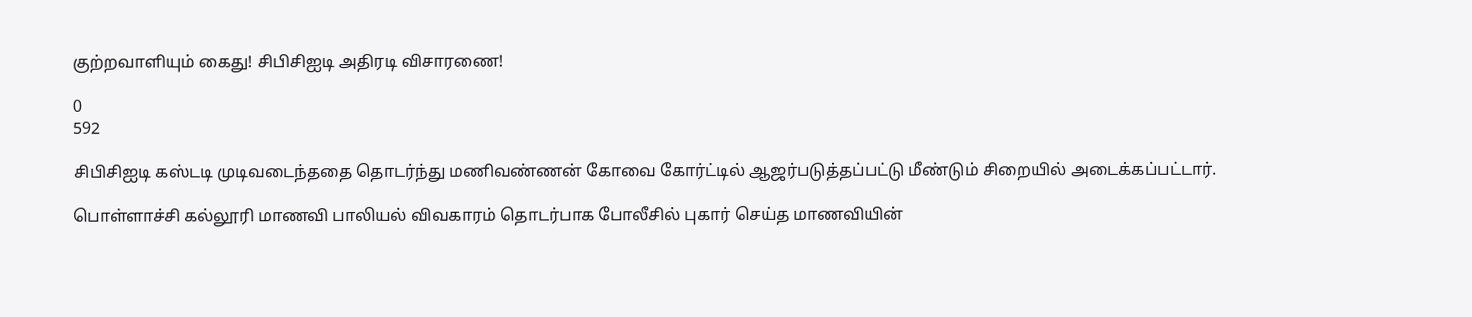குற்றவாளியும் கைது! சிபிசிஐடி அதிரடி விசாரணை!

0
592

சிபிசிஐடி கஸ்டடி முடிவடைந்ததை தொடர்ந்து மணிவண்ணன் கோவை கோர்ட்டில் ஆஜர்படுத்தப்பட்டு மீண்டும் சிறையில் அடைக்கப்பட்டார்.

பொள்ளாச்சி கல்லூரி மாணவி பாலியல் விவகாரம் தொடர்பாக போலீசில் புகார் செய்த மாணவியின்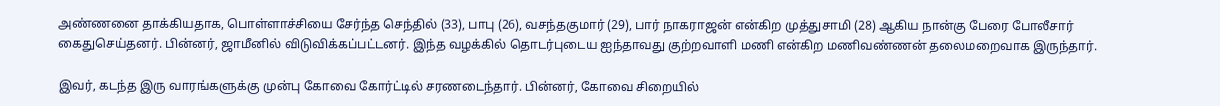அண்ணனை தாக்கியதாக, பொள்ளாச்சியை சேர்ந்த செந்தில் (33), பாபு (26), வசந்தகுமார் (29), பார் நாகராஜன் என்கிற முத்துசாமி (28) ஆகிய நான்கு பேரை போலீசார் கைதுசெய்தனர். பின்னர், ஜாமீனில் விடுவிக்கப்பட்டனர். இந்த வழக்கில் தொடர்புடைய ஐந்தாவது குற்றவாளி மணி என்கிற மணிவண்ணன் தலைமறைவாக இருந்தார்.

இவர், கடந்த இரு வாரங்களுக்கு முன்பு கோவை கோர்ட்டில் சரணடைந்தார். பின்னர், கோவை சிறையில்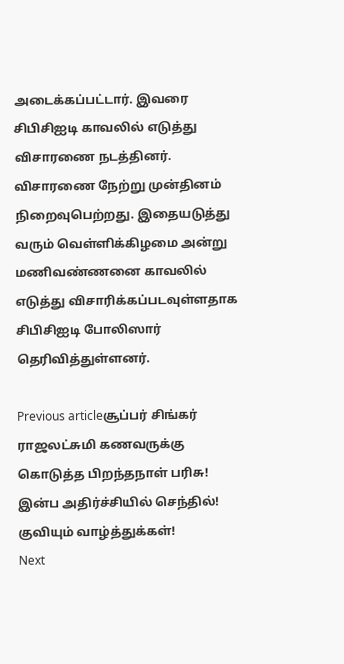அடைக்கப்பட்டார். இவரை சிபிசிஐடி காவலில் எடுத்து விசாரணை நடத்தினர். விசாரணை நேற்று முன்தினம் நிறைவுபெற்றது. இதையடுத்து வரும் வெள்ளிக்கிழமை அன்று மணிவண்ணனை காவலில் எடுத்து விசாரிக்கப்படவுள்ளதாக சிபிசிஐடி போலிஸார் தெரிவித்துள்ளனர்.

Previous articleசூப்பர் சிங்கர் ராஜலட்சுமி கணவருக்கு கொடுத்த பிறந்தநாள் பரிசு! இன்ப அதிர்ச்சியில் செந்தில்! குவியும் வாழ்த்துக்கள்!
Next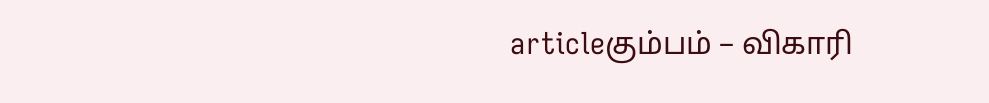articleகும்பம் – விகாரி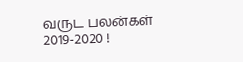வருட பலன்கள் 2019-2020 !